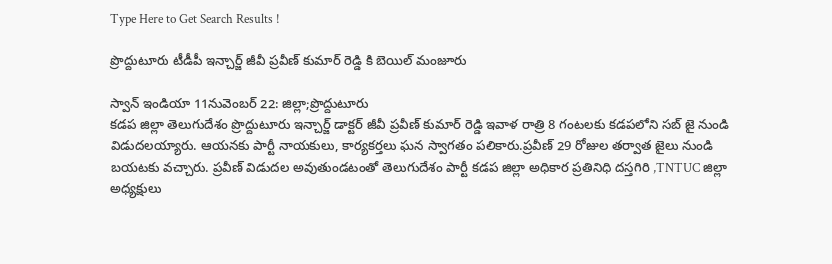Type Here to Get Search Results !

ప్రొద్దుటూరు టీడీపీ ఇన్చార్జ్ జీవీ ప్రవీణ్ కుమార్ రెడ్డి కి బెయిల్ మంజూరు

స్వాన్ ఇండియా 11నువెంబర్ 22: జిల్లా;ప్రొద్దుటూరు
కడప జిల్లా తెలుగుదేశం ప్రొద్దుటూరు ఇన్చార్జ్ డాక్టర్ జీవీ ప్రవీణ్ కుమార్ రెడ్డి ఇవాళ రాత్రి 8 గంటలకు కడపలోని సబ్ జై నుండి విడుదలయ్యారు. ఆయనకు పార్టీ నాయకులు, కార్యకర్తలు ఘన స్వాగతం పలికారు.ప్రవీణ్ 29 రోజుల తర్వాత జైలు నుండి బయటకు వచ్చారు. ప్రవీణ్ విడుదల అవుతుండటంతో తెలుగుదేశం పార్టీ కడప జిల్లా అధికార ప్రతినిధి దస్తగిరి ,TNTUC జిల్లా అధ్యక్షులు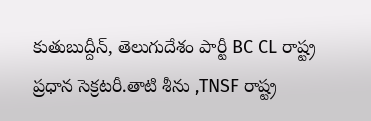కుతుబుద్దీన్, తెలుగుదేశం పార్టీ BC CL రాష్ట్ర ప్రధాన సెక్రటరీ.తాటి శీను ,TNSF రాష్ట్ర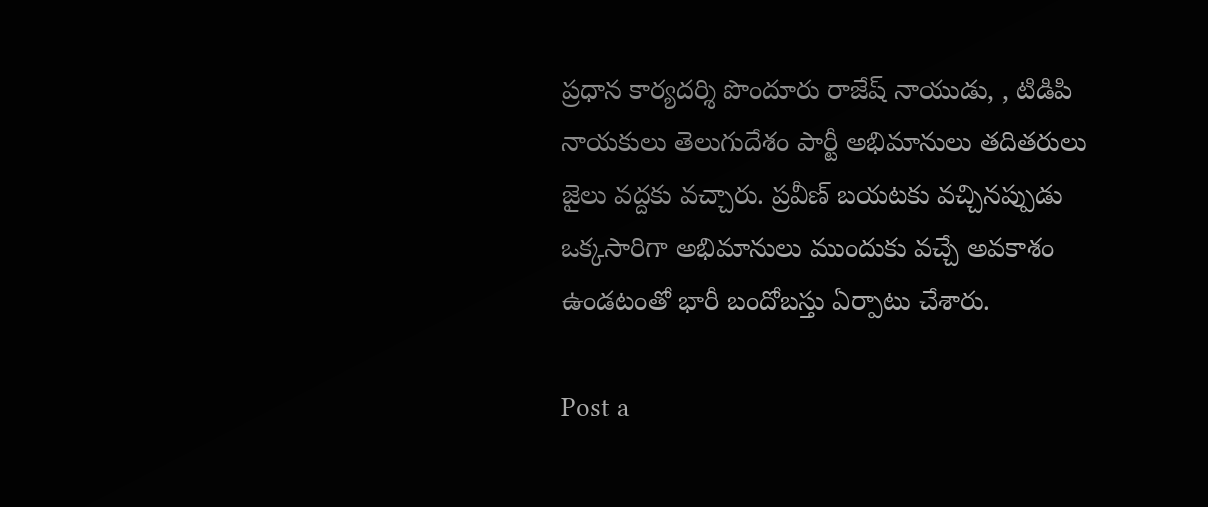ప్రధాన కార్యదర్శి పొందూరు రాజేష్ నాయుడు, , టిడిపి నాయకులు తెలుగుదేశం పార్టీ అభిమానులు తదితరులు జైలు వద్దకు వచ్చారు. ప్రవీణ్ బయటకు వచ్చినప్పుడు ఒక్కసారిగా అభిమానులు ముందుకు వచ్చే అవకాశం ఉండటంతో భారీ బందోబస్తు ఏర్పాటు చేశారు.

Post a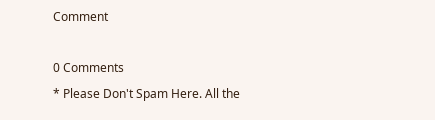Comment

0 Comments
* Please Don't Spam Here. All the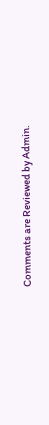Comments are Reviewed by Admin.